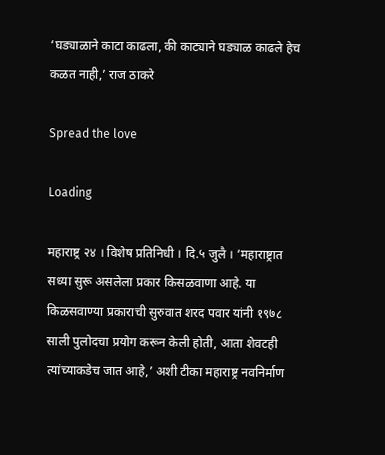‘घड्याळाने काटा काढला, की काट्याने घड्याळ काढले हेच कळत नाही,’ राज ठाकरे

Spread the love

Loading

महाराष्ट्र २४ । विशेष प्रतिनिधी । दि.५ जुलै । ‘महाराष्ट्रात सध्या सुरू असलेला प्रकार किसळवाणा आहे. या किळसवाण्या प्रकाराची सुरुवात शरद पवार यांनी १९७८ साली पुलोदचा प्रयोग करून केली होती, आता शेवटही त्यांच्याकडेच जात आहे,’ अशी टीका महाराष्ट्र नवनिर्माण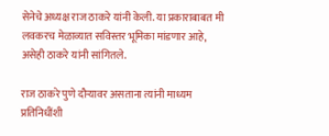सेनेचे अध्यक्ष राज ठाकरे यांनी केली. या प्रकाराबाबत मी लवकरच मेळाव्यात सविस्तर भूमिका मांडणार आहे, असेही ठाकरे यांनी सांगितले.

राज ठाकरे पुणे दौऱ्यावर असताना त्यांनी माध्यम प्रतिनिधींशी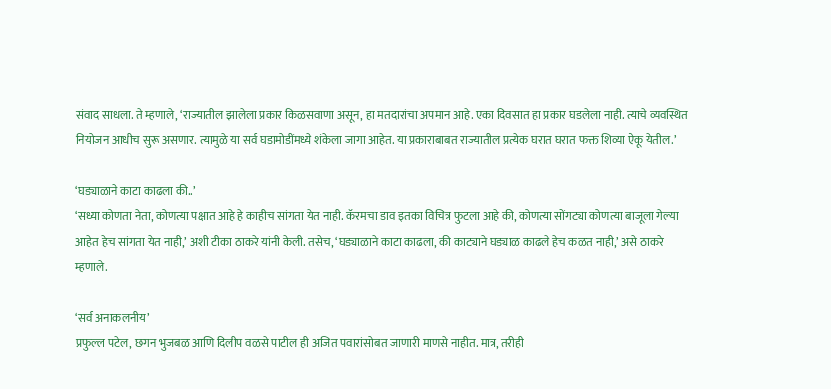संवाद साधला. ते म्हणाले, ‘राज्यातील झालेला प्रकार किळसवाणा असून, हा मतदारांचा अपमान आहे. एका दिवसात हा प्रकार घडलेला नाही. त्याचे व्यवस्थित नियोजन आधीच सुरू असणार. त्यामुळे या सर्व घडामोडींमध्ये शंकेला जागा आहेत. या प्रकाराबाबत राज्यातील प्रत्येक घरात घरात फक्त शिव्या ऐकू येतील.’

‘घड्याळाने काटा काढला की..’
‘सध्या कोणता नेता, कोणत्या पक्षात आहे हे काहीच सांगता येत नाही. कॅरमचा डाव इतका विचित्र फुटला आहे की, कोणत्या सोंगट्या कोणत्या बाजूला गेल्या आहेत हेच सांगता येत नाही,’ अशी टीका ठाकरे यांनी केली. तसेच, ‘घड्याळाने काटा काढला, की काट्याने घड्याळ काढले हेच कळत नाही,’ असे ठाकरे म्हणाले.

‘सर्व अनाकलनीय’
प्रफुल्ल पटेल, छगन भुजबळ आणि दिलीप वळसे पाटील ही अजित पवारांसोबत जाणारी माणसे नाहीत. मात्र, तरीही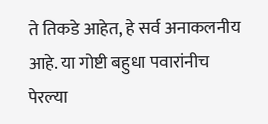ते तिकडे आहेत, हे सर्व अनाकलनीय आहे. या गोष्टी बहुधा पवारांनीच पेरल्या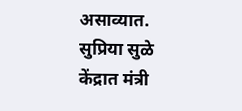असाव्यात. सुप्रिया सुळे केंद्रात मंत्री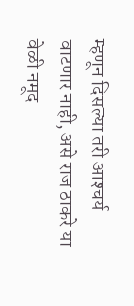म्हणून दिसल्या तरी आश्‍चर्य वाटणार नाही, असे राज ठाकरे या वेळी नमूद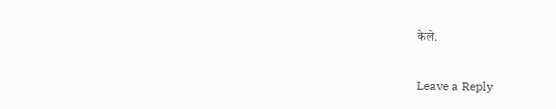केले.

Leave a Reply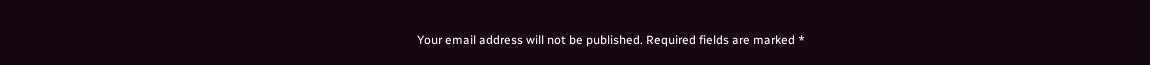Your email address will not be published. Required fields are marked *